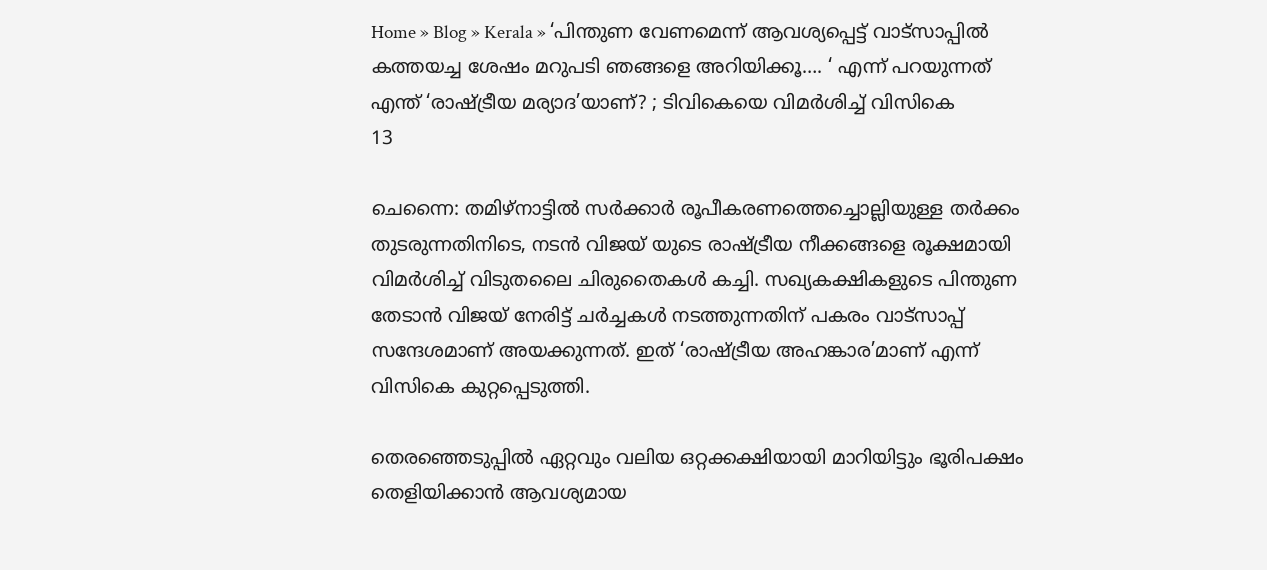Home » Blog » Kerala » ‘പിന്തുണ വേണമെന്ന് ആവശ്യപ്പെട്ട് വാട്സാപ്പിൽ കത്തയച്ച ശേഷം മറുപടി ഞങ്ങളെ അറിയിക്കൂ…. ‘ എന്ന് പറയുന്നത് എന്ത് ‘രാഷ്ട്രീയ മര്യാദ’യാണ്? ; ടിവികെയെ വിമർശിച്ച് വിസികെ
13

ചെന്നൈ: തമിഴ്‌നാട്ടിൽ സർക്കാർ രൂപീകരണത്തെച്ചൊല്ലിയുള്ള തർക്കം തുടരുന്നതിനിടെ, നടൻ വിജയ് യുടെ രാഷ്ട്രീയ നീക്കങ്ങളെ രൂക്ഷമായി വിമർശിച്ച് വിടുതലൈ ചിരുതൈകൾ കച്ചി. സഖ്യകക്ഷികളുടെ പിന്തുണ തേടാൻ വിജയ് നേരിട്ട് ചർച്ചകൾ നടത്തുന്നതിന് പകരം വാട്സാപ്പ് സന്ദേശമാണ് അയക്കുന്നത്. ഇത് ‘രാഷ്ട്രീയ അഹങ്കാര’മാണ് എന്ന് വിസികെ കുറ്റപ്പെടുത്തി.

തെരഞ്ഞെടുപ്പിൽ ഏറ്റവും വലിയ ഒറ്റക്കക്ഷിയായി മാറിയിട്ടും ഭൂരിപക്ഷം തെളിയിക്കാൻ ആവശ്യമായ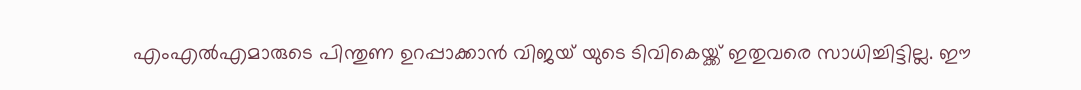എംഎൽഎമാരുടെ പിന്തുണ ഉറപ്പാക്കാൻ വിജയ് യുടെ ടിവികെയ്ക്ക് ഇതുവരെ സാധിച്ചിട്ടില്ല. ഈ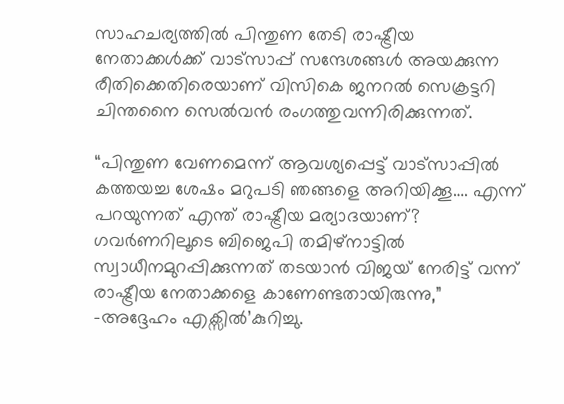സാഹചര്യത്തിൽ പിന്തുണ തേടി രാഷ്ട്രീയ നേതാക്കൾക്ക് വാട്സാപ്പ് സന്ദേശങ്ങൾ അയക്കുന്ന രീതിക്കെതിരെയാണ് വിസികെ ജനറൽ സെക്രട്ടറി ചിന്തനൈ സെൽവൻ രംഗത്തുവന്നിരിക്കുന്നത്.

“പിന്തുണ വേണമെന്ന് ആവശ്യപ്പെട്ട് വാട്സാപ്പിൽ കത്തയച്ച ശേഷം മറുപടി ഞങ്ങളെ അറിയിക്കൂ…. എന്ന് പറയുന്നത് എന്ത് രാഷ്ട്രീയ മര്യാദയാണ്? ഗവർണറിലൂടെ ബിജെപി തമിഴ്‌നാട്ടിൽ സ്വാധീനമുറപ്പിക്കുന്നത് തടയാൻ വിജയ് നേരിട്ട് വന്ന് രാഷ്ട്രീയ നേതാക്കളെ കാണേണ്ടതായിരുന്നു,” -അദ്ദേഹം എക്സിൽ’കുറിച്ചു.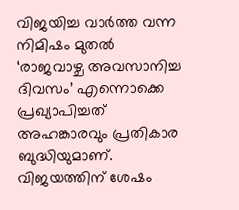വിജയിച്ച വാർത്ത വന്ന നിമിഷം മുതൽ ‘രാജവാഴ്ച അവസാനിച്ച ദിവസം’ എന്നൊക്കെ പ്രഖ്യാപിച്ചത് അഹങ്കാരവും പ്രതികാര ബുദ്ധിയുമാണ്. വിജയത്തിന് ശേഷം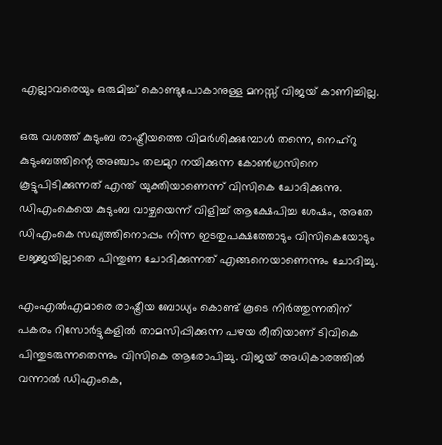എല്ലാവരെയും ഒരുമിച്ച് കൊണ്ടുപോകാനുള്ള മനസ്സ് വിജയ് കാണിച്ചില്ല.

ഒരു വശത്ത് കുടുംബ രാഷ്ട്രീയത്തെ വിമർശിക്കുമ്പോൾ തന്നെ, നെഹ്റു കുടുംബത്തിന്റെ അഞ്ചാം തലമുറ നയിക്കുന്ന കോൺഗ്രസിനെ കൂട്ടുപിടിക്കുന്നത് എന്ത് യുക്തിയാണെന്ന് വിസികെ ചോദിക്കുന്നു. ഡിഎംകെയെ കുടുംബ വാഴ്ചയെന്ന് വിളിച്ച് ആക്ഷേപിച്ച ശേഷം, അതേ ഡിഎംകെ സഖ്യത്തിനൊപ്പം നിന്ന ഇടതുപക്ഷത്തോടും വിസികെയോടും ലജ്ജയില്ലാതെ പിന്തുണ ചോദിക്കുന്നത് എങ്ങനെയാണെന്നും ചോദിച്ചു.

എംഎൽഎമാരെ രാഷ്ട്രീയ ബോധ്യം കൊണ്ട് കൂടെ നിർത്തുന്നതിന് പകരം റിസോർട്ടുകളിൽ താമസിപ്പിക്കുന്ന പഴയ രീതിയാണ് ടിവികെ പിന്തുടരുന്നതെന്നും വിസികെ ആരോപിച്ചു. വിജയ് അധികാരത്തിൽ വന്നാൽ ഡിഎംകെ,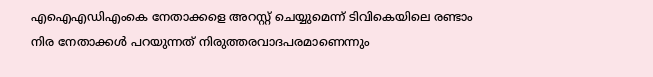എഐഎഡിഎംകെ നേതാക്കളെ അറസ്റ്റ് ചെയ്യുമെന്ന് ടിവികെയിലെ രണ്ടാം നിര നേതാക്കൾ പറയുന്നത് നിരുത്തരവാദപരമാണെന്നും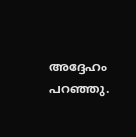അദ്ദേഹം പറഞ്ഞു.